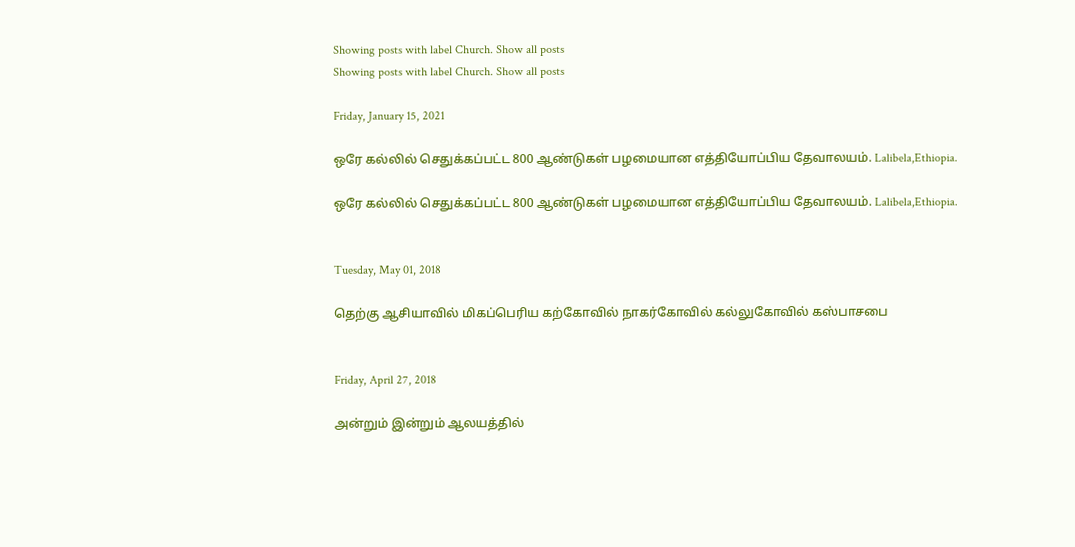Showing posts with label Church. Show all posts
Showing posts with label Church. Show all posts

Friday, January 15, 2021

ஒரே கல்லில் செதுக்கப்பட்ட 800 ஆண்டுகள் பழமையான எத்தியோப்பிய தேவாலயம். Lalibela,Ethiopia.

ஒரே கல்லில் செதுக்கப்பட்ட 800 ஆண்டுகள் பழமையான எத்தியோப்பிய தேவாலயம். Lalibela,Ethiopia.


Tuesday, May 01, 2018

தெற்கு ஆசியாவில் மிகப்பெரிய கற்கோவில் நாகர்கோவில் க‌ல்லுகோவில் கஸ்பாசபை


Friday, April 27, 2018

அன்றும் இன்றும் ஆலயத்தில்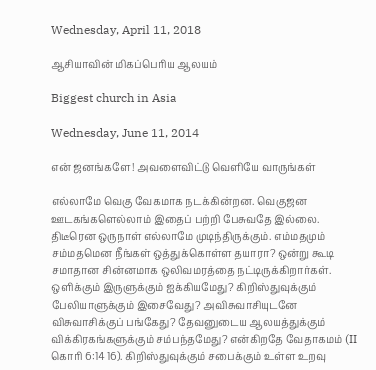Wednesday, April 11, 2018

ஆசியாவின் மிகப்பெரிய ஆலயம்

Biggest church in Asia

Wednesday, June 11, 2014

என் ஜனங்களே! அவளைவிட்டு வெளியே வாருங்கள்

எல்லாமே வெகு வேகமாக நடக்கின்றன. வெகுஜன ஊடகங்களெல்லாம் இதைப் பற்றி பேசுவதே இல்லை. திடீரென ஒருநாள் எல்லாமே முடிந்திருக்கும். எம்மதமும் சம்மதமென நீங்கள் ஒத்துக்கொள்ள தயாரா? ஒன்று கூடி சமாதான சின்னமாக ஒலிவமரத்தை நட்டிருக்கிறார்கள். ஒளிக்கும் இருளுக்கும் ஐக்கியமேது? கிறிஸ்துவுக்கும் பேலியாளுக்கும் இசைவேது? அவிசுவாசியுடனே விசுவாசிக்குப் பங்கேது? தேவனுடைய ஆலயத்துக்கும் விக்கிரகங்களுக்கும் சம்பந்தமேது? என்கிறதே வேதாகமம் (II கொரி 6:14 16). கிறிஸ்துவுக்கும் சபைக்கும் உள்ள உறவு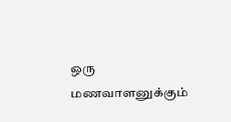ஒரு மணவாளனுக்கும்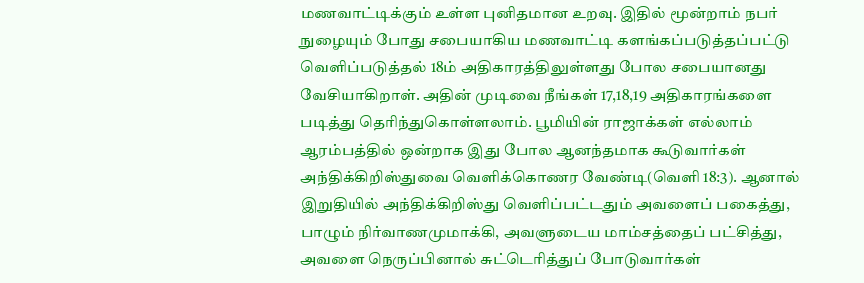மணவாட்டிக்கும் உள்ள புனிதமான‌ உறவு. இதில் மூன்றாம் நபர் நுழையும் போது சபையாகிய மணவாட்டி களங்கப்படுத்தப்பட்டு வெளிப்படுத்தல் 18ம் அதிகாரத்திலுள்ளது போல சபையானது வேசியாகிறாள். அதின் முடிவை நீங்கள் 17,18,19 அதிகாரங்களை படித்து தெரிந்துகொள்ளலாம். பூமியின் ராஜாக்கள் எல்லாம் ஆரம்பத்தில் ஒன்றாக இது போல ஆனந்தமாக‌ கூடுவார்கள் அந்திக்கிறிஸ்துவை வெளிக்கொணர வேண்டி(வெளி 18:3). ஆனால் இறுதியில் அந்திக்கிறிஸ்து வெளிப்பட்டதும் அவளைப் பகைத்து, பாழும் நிர்வாணமுமாக்கி, அவளுடைய மாம்சத்தைப் பட்சித்து, அவளை நெருப்பினால் சுட்டெரித்துப் போடுவார்கள்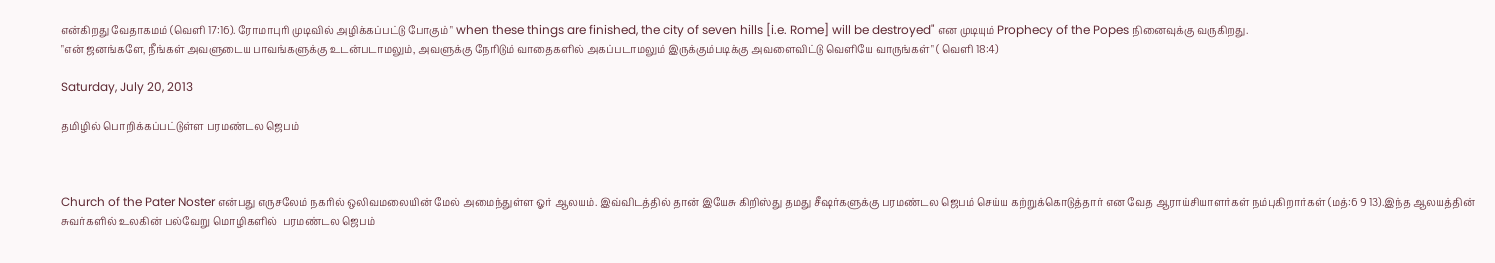என்கிறது வேதாகமம் (வெளி 17:16). ரோமாபுரி முடிவில் அழிக்க‌ப்பட்டு போகும் " when these things are finished, the city of seven hills [i.e. Rome] will be destroyed" என முடியும் Prophecy of the Popes நினைவுக்கு வருகிறது.
"என் ஜனங்களே, நீங்கள் அவளுடைய பாவங்களுக்கு உடன்படாமலும், அவளுக்கு நேரிடும் வாதைகளில் அகப்படாமலும் இருக்கும்படிக்கு அவளைவிட்டு வெளியே வாருங்கள்" ( வெளி 18:4)

Saturday, July 20, 2013

தமிழில் பொறிக்கப்பட்டுள்ள பரமண்டல ஜெபம்



Church of the Pater Noster என்பது எருசலேம் நகரில் ஒலிவமலையின் மேல் அமைந்துள்ள ஓர் ஆலயம். இவ்விடத்தில் தான் இயேசு கிறிஸ்து தமது சீஷர்களுக்கு பரமண்டல ஜெபம் செய்ய கற்றுக்கொடுத்தார் என வேத ஆராய்சியாளர்கள் நம்புகிறார்கள் (மத்:6 9 13).இந்த ஆலயத்தின் சுவர்களில் உலகின் பல்வேறு மொழிகளில்  பரமண்டல ஜெபம்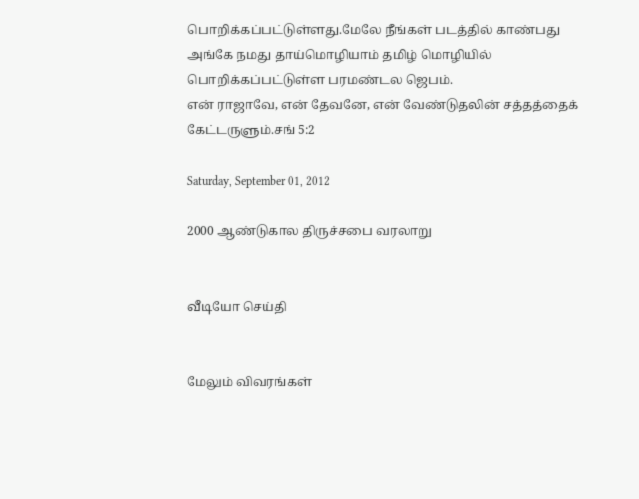பொறிக்கப்பட்டுள்ளது.மேலே நீங்கள் படத்தில் காண்பது அங்கே நமது தாய்மொழியாம் தமிழ் மொழியில் பொறிக்கப்பட்டுள்ள பரமண்டல ஜெபம்.
என் ராஜாவே, என் தேவனே, என் வேண்டுதலின் சத்தத்தைக் கேட்டருளும்.சங் 5:2

Saturday, September 01, 2012

2000 ஆண்டுகால திருச்சபை வரலாறு


வீடியோ செய்தி


மேலும் விவரங்கள்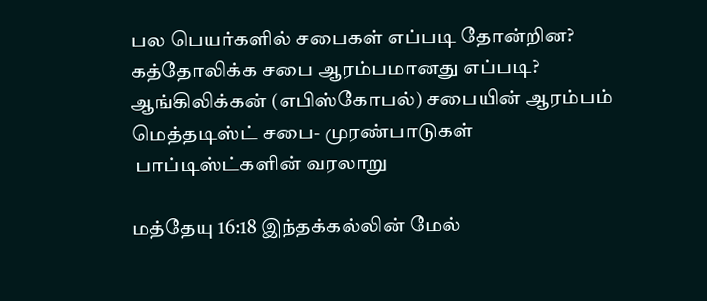பல பெயர்களில் சபைகள் எப்படி தோன்றின?
கத்தோலிக்க சபை ஆரம்பமானது எப்படி?
ஆங்கிலிக்கன் (எபிஸ்கோபல்) சபையின் ஆரம்பம்
மெத்தடிஸ்ட் சபை- முரண்பாடுகள்
 பாப்டிஸ்ட்களின் வரலாறு

மத்தேயு 16:18 இந்தக்கல்லின் மேல்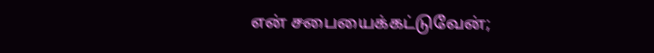என் சபையைக்கட்டுவேன்;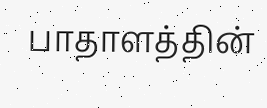பாதாளத்தின்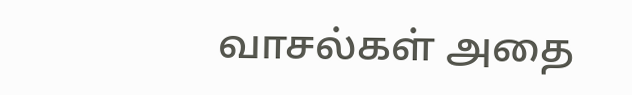வாசல்கள் அதை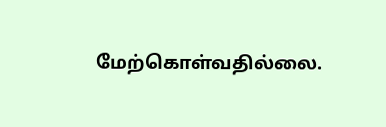மேற்கொள்வதில்லை.